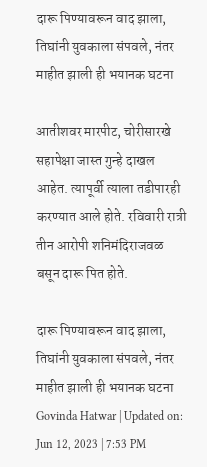दारू पिण्यावरून वाद झाला, तिघांनी युवकाला संपवले, नंतर माहीत झाली ही भयानक घटना

आतीशवर मारपीट, चोरीसारखे सहापेक्षा जास्त गुन्हे दाखल आहेत. त्यापूर्वी त्याला तडीपारही करण्यात आले होते. रविवारी रात्री तीन आरोपी शनिमंदिराजवळ बसून दारू पित होते.

दारू पिण्यावरून वाद झाला, तिघांनी युवकाला संपवले, नंतर माहीत झाली ही भयानक घटना
Govinda Hatwar | Updated on: Jun 12, 2023 | 7:53 PM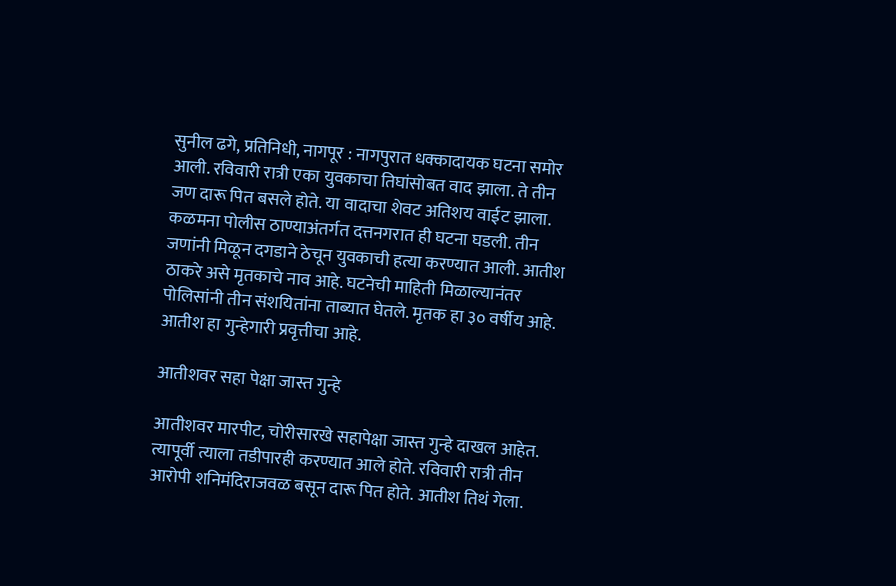सुनील ढगे, प्रतिनिधी, नागपूर : नागपुरात धक्कादायक घटना समोर आली. रविवारी रात्री एका युवकाचा तिघांसोबत वाद झाला. ते तीन जण दारू पित बसले होते. या वादाचा शेवट अतिशय वाईट झाला. कळमना पोलीस ठाण्याअंतर्गत दत्तनगरात ही घटना घडली. तीन जणांनी मिळून दगडाने ठेचून युवकाची हत्या करण्यात आली. आतीश ठाकरे असे मृतकाचे नाव आहे. घटनेची माहिती मिळाल्यानंतर पोलिसांनी तीन संशयितांना ताब्यात घेतले. मृतक हा ३० वर्षीय आहे. आतीश हा गुन्हेगारी प्रवृत्तीचा आहे.

आतीशवर सहा पेक्षा जास्त गुन्हे

आतीशवर मारपीट, चोरीसारखे सहापेक्षा जास्त गुन्हे दाखल आहेत. त्यापूर्वी त्याला तडीपारही करण्यात आले होते. रविवारी रात्री तीन आरोपी शनिमंदिराजवळ बसून दारू पित होते. आतीश तिथं गेला.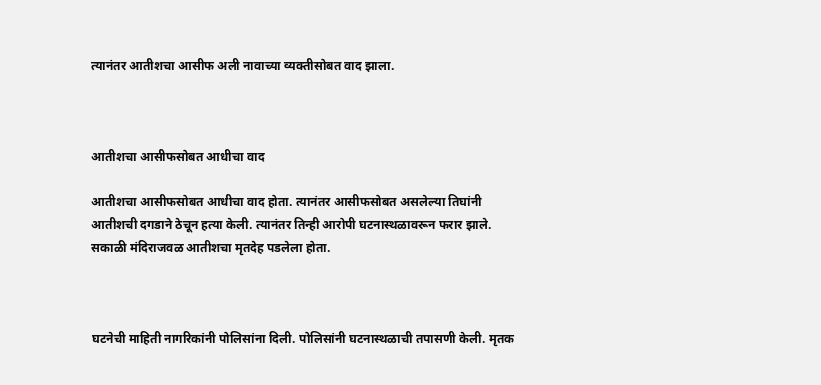त्यानंतर आतीशचा आसीफ अली नावाच्या व्यक्तीसोबत वाद झाला.



आतीशचा आसीफसोबत आधीचा वाद

आतीशचा आसीफसोबत आधीचा वाद होता. त्यानंतर आसीफसोबत असलेल्या तिघांनी आतीशची दगडाने ठेचून हत्या केली. त्यानंतर तिन्ही आरोपी घटनास्थळावरून फरार झाले. सकाळी मंदिराजवळ आतीशचा मृतदेह पडलेला होता.



घटनेची माहिती नागरिकांनी पोलिसांना दिली. पोलिसांनी घटनास्थळाची तपासणी केली. मृतक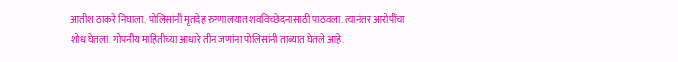आतीश ठाकरे निघाला. पोलिसांनी मृतदेह रुग्णालयात शवविच्छेदनासाठी पाठवला. त्यानंतर आरोपींचा शोध घेतला. गोपनीय माहितीच्या आधारे तीन जणांना पोलिसांनी ताब्यात घेतले आहे.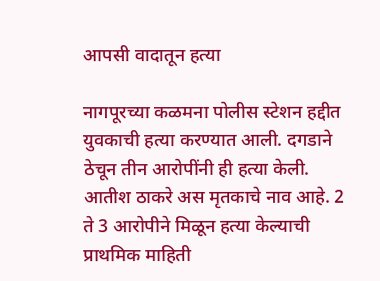आपसी वादातून हत्या

नागपूरच्या कळमना पोलीस स्टेशन हद्दीत युवकाची हत्या करण्यात आली. दगडाने ठेचून तीन आरोपींनी ही हत्या केली. आतीश ठाकरे अस मृतकाचे नाव आहे. 2 ते 3 आरोपीने मिळून हत्या केल्याची प्राथमिक माहिती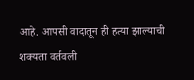आहे. आपसी वादातून ही हत्या झाल्याची शक्यता वर्तवली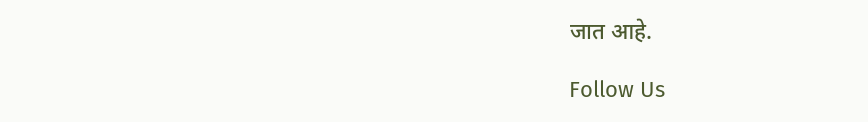जात आहे.

Follow Us